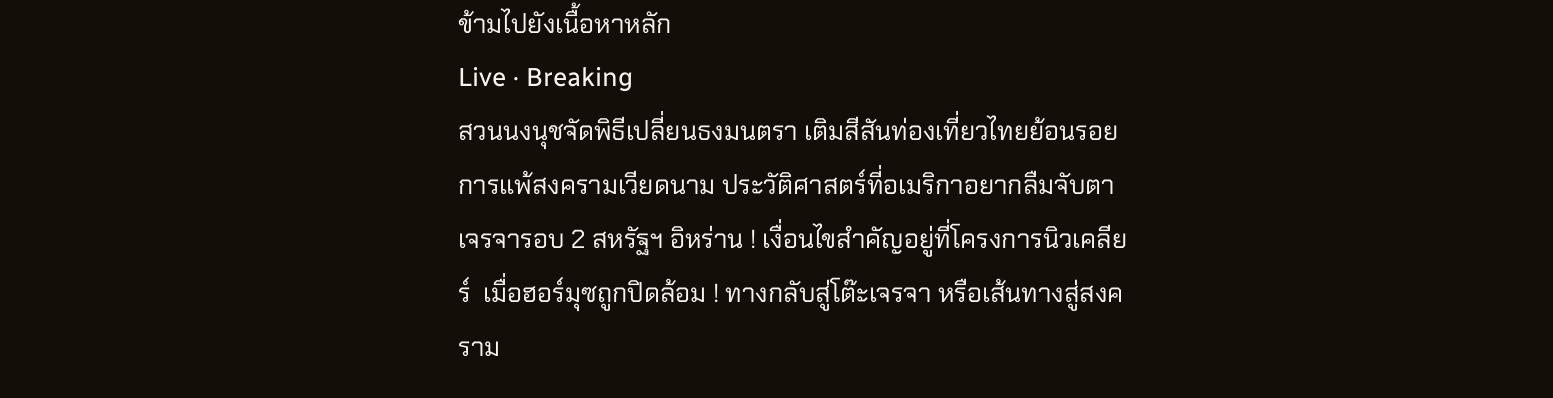ข้ามไปยังเนื้อหาหลัก
Live · Breaking
สวนนงนุชจัดพิธีเปลี่ยนธงมนตรา เติมสีสันท่องเที่ยวไทยย้อนรอยการแพ้สงครามเวียดนาม ประวัติศาสตร์ที่อเมริกาอยากลืมจับตา เจรจารอบ 2 สหรัฐฯ อิหร่าน ! เงื่อนไขสำคัญอยู่ที่โครงการนิวเคลียร์  เมื่อฮอร์มุซถูกปิดล้อม ! ทางกลับสู่โต๊ะเจรจา หรือเส้นทางสู่สงคราม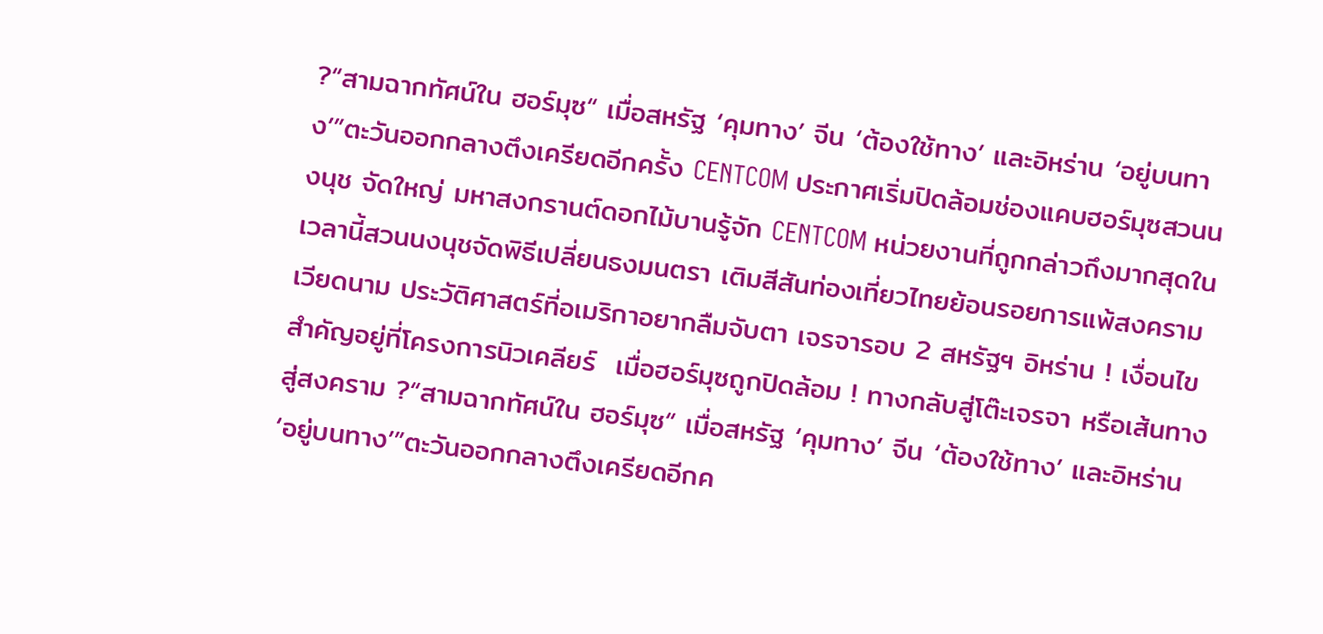?“สามฉากทัศน์ใน ฮอร์มุซ“ เมื่อสหรัฐ ‘คุมทาง’ จีน ‘ต้องใช้ทาง’ และอิหร่าน ‘อยู่บนทาง’”ตะวันออกกลางตึงเครียดอีกครั้ง CENTCOM ประกาศเริ่มปิดล้อมช่องแคบฮอร์มุซสวนนงนุช จัดใหญ่ มหาสงกรานต์ดอกไม้บานรู้จัก CENTCOM หน่วยงานที่ถูกกล่าวถึงมากสุดในเวลานี้สวนนงนุชจัดพิธีเปลี่ยนธงมนตรา เติมสีสันท่องเที่ยวไทยย้อนรอยการแพ้สงครามเวียดนาม ประวัติศาสตร์ที่อเมริกาอยากลืมจับตา เจรจารอบ 2 สหรัฐฯ อิหร่าน ! เงื่อนไขสำคัญอยู่ที่โครงการนิวเคลียร์  เมื่อฮอร์มุซถูกปิดล้อม ! ทางกลับสู่โต๊ะเจรจา หรือเส้นทางสู่สงคราม ?“สามฉากทัศน์ใน ฮอร์มุซ“ เมื่อสหรัฐ ‘คุมทาง’ จีน ‘ต้องใช้ทาง’ และอิหร่าน ‘อยู่บนทาง’”ตะวันออกกลางตึงเครียดอีกค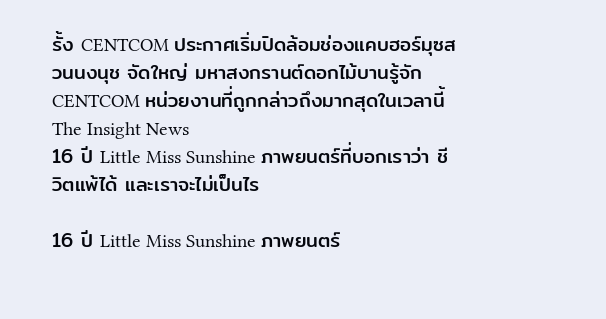รั้ง CENTCOM ประกาศเริ่มปิดล้อมช่องแคบฮอร์มุซสวนนงนุช จัดใหญ่ มหาสงกรานต์ดอกไม้บานรู้จัก CENTCOM หน่วยงานที่ถูกกล่าวถึงมากสุดในเวลานี้
The Insight News
16 ปี Little Miss Sunshine ภาพยนตร์ที่บอกเราว่า ชีวิตแพ้ได้ และเราจะไม่เป็นไร

16 ปี Little Miss Sunshine ภาพยนตร์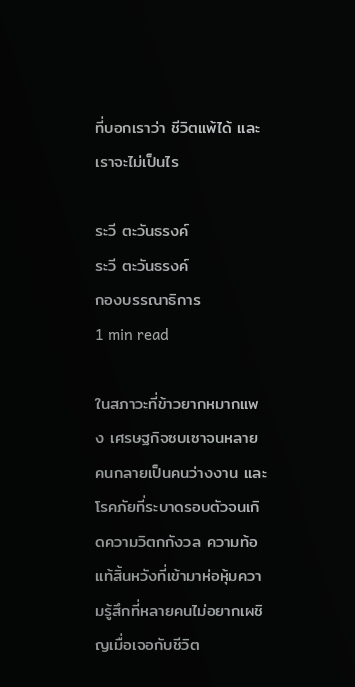ที่บอกเราว่า ชีวิตแพ้ได้ และเราจะไม่เป็นไร

ระวี ตะวันธรงค์
ระวี ตะวันธรงค์
กองบรรณาธิการ
1 min read

ในสภาวะที่ข้าวยากหมากแพง เศรษฐกิจซบเซาจนหลายคนกลายเป็นคนว่างงาน และโรคภัยที่ระบาดรอบตัวจนเกิดความวิตกกังวล ความท้อแท้สิ้นหวังที่เข้ามาห่อหุ้มความรู้สึกที่หลายคนไม่อยากเผชิญเมื่อเจอกับชีวิต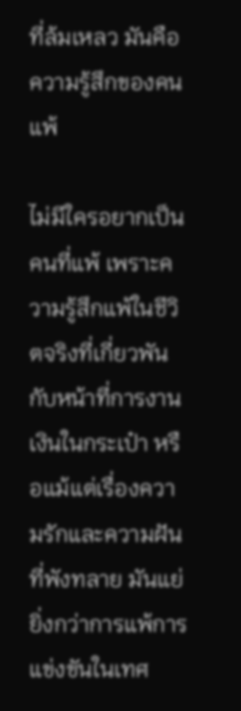ที่ล้มเหลว มันคือความรู้สึกของคนแพ้

ไม่มีใครอยากเป็นคนที่แพ้ เพราะความรู้สึกแพ้ในชีวิตจริงที่เกี่ยวพันกับหน้าที่การงาน เงินในกระเป๋า หรือแม้แต่เรื่องความรักและความฝันที่พังทลาย มันแย่ยิ่งกว่าการแพ้การแข่งขันในเทศ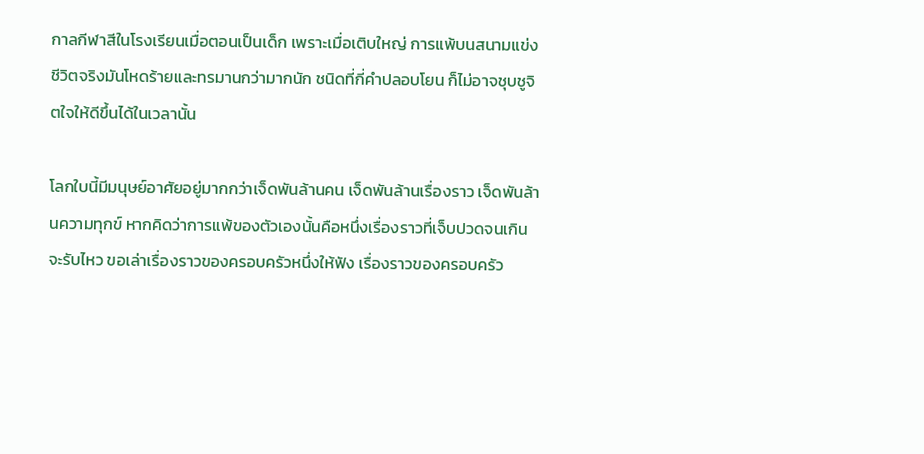กาลกีฬาสีในโรงเรียนเมื่อตอนเป็นเด็ก เพราะเมื่อเติบใหญ่ การแพ้บนสนามแข่งชีวิตจริงมันโหดร้ายและทรมานกว่ามากนัก ชนิดที่กี่คำปลอบโยน ก็ไม่อาจชุบชูจิตใจให้ดีขึ้นได้ในเวลานั้น

โลกใบนี้มีมนุษย์อาศัยอยู่มากกว่าเจ็ดพันล้านคน เจ็ดพันล้านเรื่องราว เจ็ดพันล้านความทุกข์ หากคิดว่าการแพ้ของตัวเองนั้นคือหนึ่งเรื่องราวที่เจ็บปวดจนเกินจะรับไหว ขอเล่าเรื่องราวของครอบครัวหนึ่งให้ฟัง เรื่องราวของครอบครัว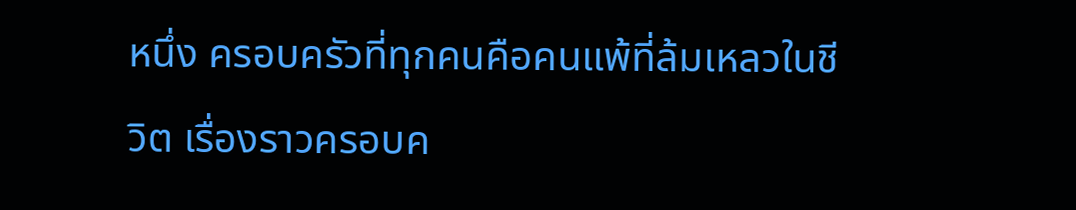หนึ่ง ครอบครัวที่ทุกคนคือคนแพ้ที่ล้มเหลวในชีวิต เรื่องราวครอบค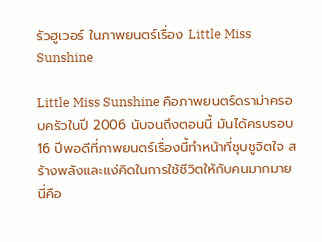รัวฮูเวอร์ ในภาพยนตร์เรื่อง Little Miss Sunshine

Little Miss Sunshine คือภาพยนตร์ดราม่าครอบครัวในปี 2006 นับจนถึงตอนนี้ มันได้ครบรอบ 16 ปีพอดีที่ภาพยนตร์เรื่องนี้ทำหน้าที่ชุบชูจิตใจ สร้างพลังและแง่คิดในการใช้ชีวิตให้กับคนมากมาย นี่คือ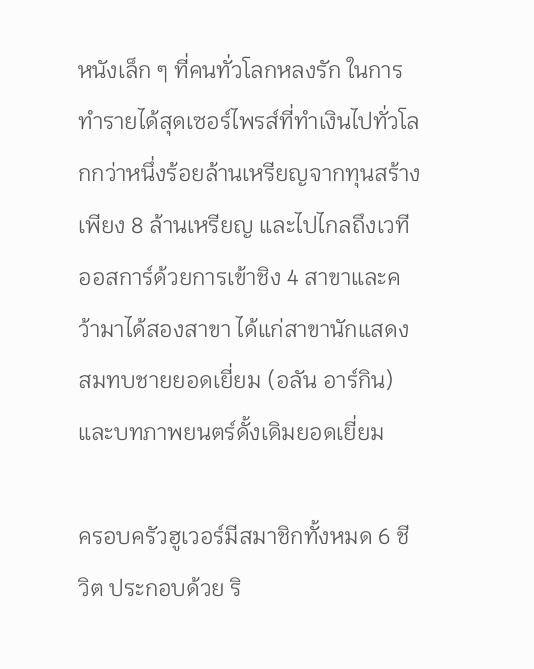หนังเล็ก ๆ ที่คนทั่วโลกหลงรัก ในการทำรายได้สุดเซอร์ไพรส์ที่ทำเงินไปทั่วโลกกว่าหนึ่งร้อยล้านเหรียญจากทุนสร้างเพียง 8 ล้านเหรียญ และไปไกลถึงเวทีออสการ์ด้วยการเข้าชิง 4 สาขาและคว้ามาได้สองสาขา ได้แก่สาขานักแสดงสมทบชายยอดเยี่ยม (อลัน อาร์กิน) และบทภาพยนตร์ดั้งเดิมยอดเยี่ยม

ครอบครัวฮูเวอร์มีสมาชิกทั้งหมด 6 ชีวิต ประกอบด้วย ริ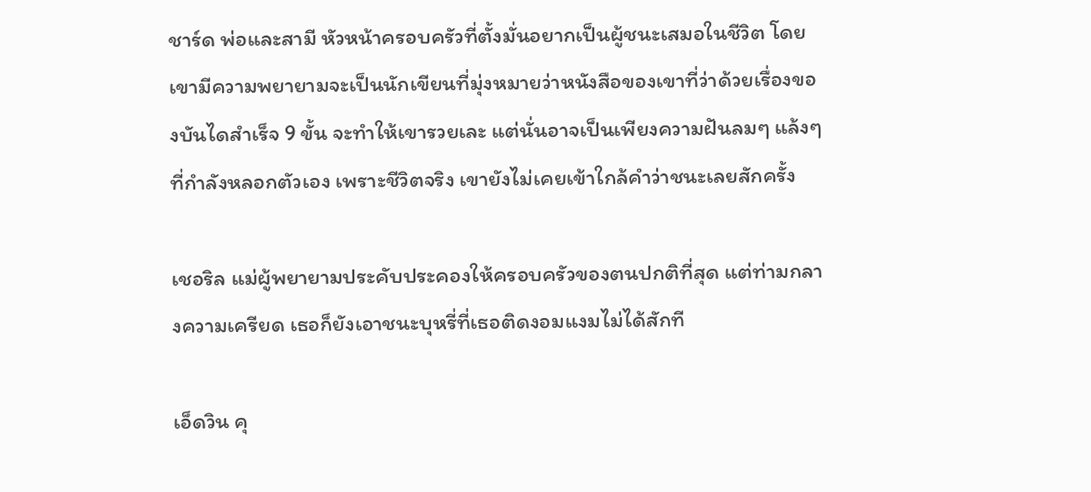ชาร์ด พ่อและสามี หัวหน้าครอบครัวที่ตั้งมั่นอยากเป็นผู้ชนะเสมอในชีวิต โดยเขามีความพยายามจะเป็นนักเขียนที่มุ่งหมายว่าหนังสือของเขาที่ว่าด้วยเรื่องของบันไดสำเร็จ 9 ขั้น จะทำให้เขารวยเละ แต่นั่นอาจเป็นเพียงความฝันลมๆ แล้งๆ ที่กำลังหลอกตัวเอง เพราะชีวิตจริง เขายังไม่เคยเข้าใกล้คำว่าชนะเลยสักครั้ง

เชอริล แม่ผู้พยายามประคับประคองให้ครอบครัวของตนปกติที่สุด แต่ท่ามกลางความเครียด เธอก็ยังเอาชนะบุหรี่ที่เธอติดงอมแงมไม่ได้สักที

เอ็ดวิน คุ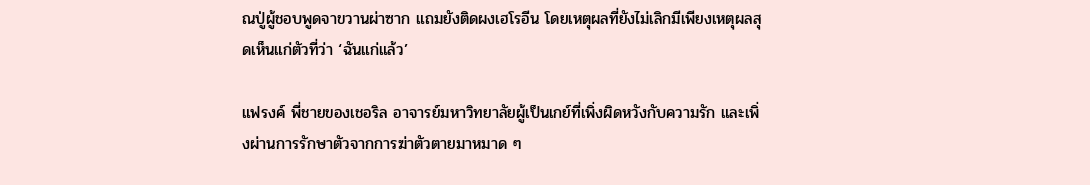ณปู่ผู้ชอบพูดจาขวานผ่าซาก แถมยังติดผงเฮโรอีน โดยเหตุผลที่ยังไม่เลิกมีเพียงเหตุผลสุดเห็นแก่ตัวที่ว่า ‘ฉันแก่แล้ว’

แฟรงค์ พี่ชายของเชอริล อาจารย์มหาวิทยาลัยผู้เป็นเกย์ที่เพิ่งผิดหวังกับความรัก และเพิ่งผ่านการรักษาตัวจากการฆ่าตัวตายมาหมาด ๆ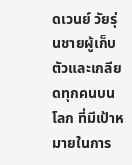ดเวนย์ วัยรุ่นชายผู้เก็บตัวและเกลียดทุกคนบนโลก ที่มีเป้าหมายในการ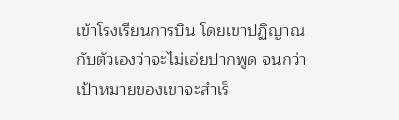เข้าโรงเรียนการบิน โดยเขาปฏิญาณกับตัวเองว่าจะไม่เอ่ยปากพูด จนกว่าเป้าหมายของเขาจะสำเร็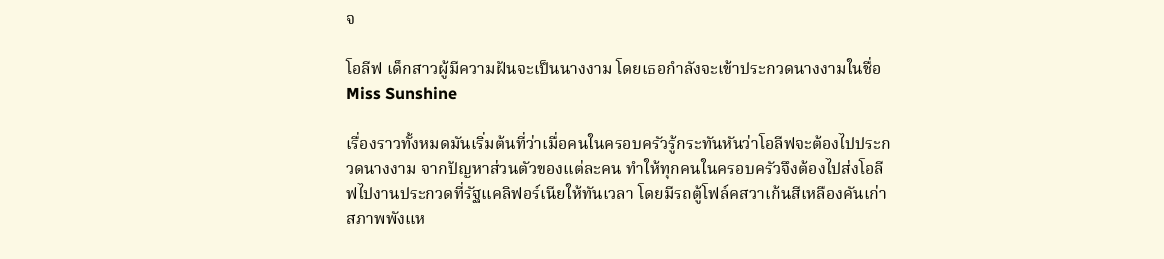จ

โอลีฟ เด็กสาวผู้มีความฝันจะเป็นนางงาม โดยเธอกำลังจะเข้าประกวดนางงามในชื่อ Miss Sunshine

เรื่องราวทั้งหมดมันเริ่มต้นที่ว่าเมื่อคนในครอบครัวรู้กระทันหันว่าโอลีฟจะต้องไปประกวดนางงาม จากปัญหาส่วนตัวของแต่ละคน ทำให้ทุกคนในครอบครัวจึงต้องไปส่งโอลีฟไปงานประกวดที่รัฐแคลิฟอร์เนียให้ทันเวลา โดยมีรถตู้โฟล์คสวาเก้นสีเหลืองคันเก่าสภาพพังแห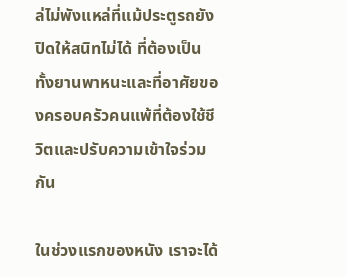ล่ไม่พังแหล่ที่แม้ประตูรถยังปิดให้สนิทไม่ได้ ที่ต้องเป็นทั้งยานพาหนะและที่อาศัยของครอบครัวคนแพ้ที่ต้องใช้ชีวิตและปรับความเข้าใจร่วมกัน

ในช่วงแรกของหนัง เราจะได้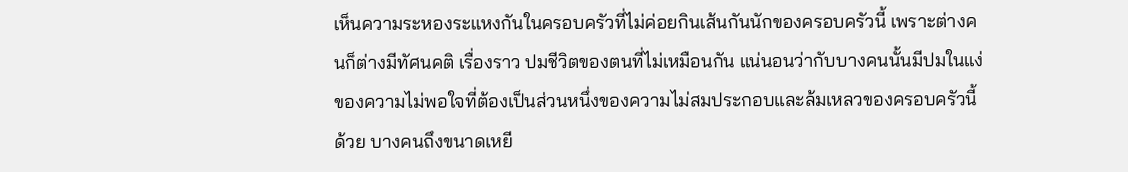เห็นความระหองระแหงกันในครอบครัวที่ไม่ค่อยกินเส้นกันนักของครอบครัวนี้ เพราะต่างคนก็ต่างมีทัศนคติ เรื่องราว ปมชีวิตของตนที่ไม่เหมือนกัน แน่นอนว่ากับบางคนนั้นมีปมในแง่ของความไม่พอใจที่ต้องเป็นส่วนหนึ่งของความไม่สมประกอบและล้มเหลวของครอบครัวนี้ด้วย บางคนถึงขนาดเหยี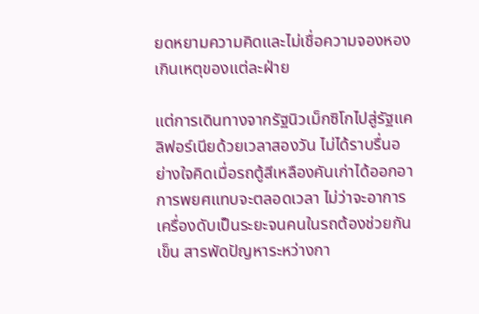ยดหยามความคิดและไม่เชื่อความจองหองเกินเหตุของแต่ละฝ่าย

แต่การเดินทางจากรัฐนิวเม็กซิโกไปสู่รัฐแคลิฟอร์เนียด้วยเวลาสองวัน ไม่ได้ราบรื่นอย่างใจคิดเมื่อรถตู้สีเหลืองคันเก่าได้ออกอาการพยศแทบจะตลอดเวลา ไม่ว่าจะอาการเครื่องดับเป็นระยะจนคนในรถต้องช่วยกันเข็น สารพัดปัญหาระหว่างกา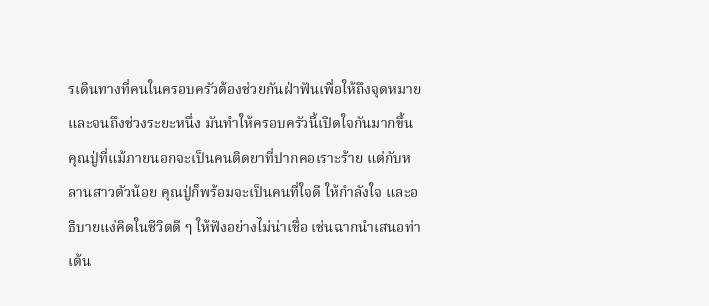รเดินทางที่คนในครอบครัวต้องช่วยกันฝ่าฟันเพื่อให้ถึงจุดหมาย และจนถึงช่วงระยะหนึ่ง มันทำให้ครอบครัวนี้เปิดใจกันมากขึ้น คุณปู่ที่แม้ภายนอกจะเป็นคนติดยาที่ปากคอเราะร้าย แต่กับหลานสาวตัวน้อย คุณปู่ก็พร้อมจะเป็นคนที่ใจดี ให้กำลังใจ และอธิบายแง่คิดในชีวิตดี ๆ ให้ฟังอย่างไม่น่าเชื่อ เช่นฉากนำเสนอท่าเต้น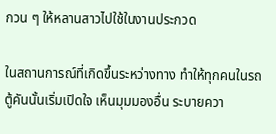กวน ๆ ให้หลานสาวไปใช้ในงานประกวด

ในสถานการณ์ที่เกิดขึ้นระหว่างทาง ทำให้ทุกคนในรถตู้คันนั้นเริ่มเปิดใจ เห็นมุมมองอื่น ระบายควา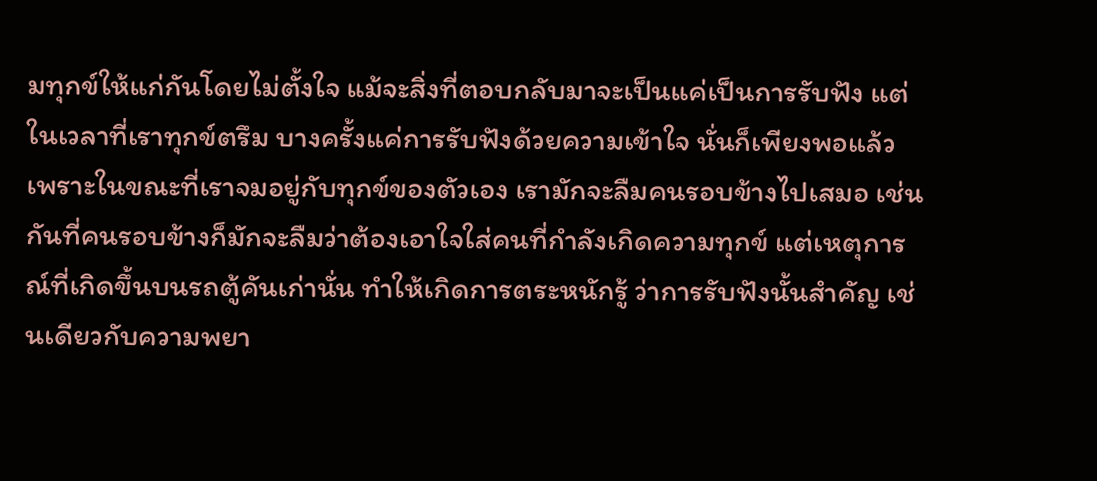มทุกข์ให้แก่กันโดยไม่ตั้งใจ แม้จะสิ่งที่ตอบกลับมาจะเป็นแค่เป็นการรับฟัง แต่ในเวลาที่เราทุกข์ตรึม บางครั้งแค่การรับฟังด้วยความเข้าใจ นั่นก็เพียงพอแล้ว เพราะในขณะที่เราจมอยู่กับทุกข์ของตัวเอง เรามักจะลืมคนรอบข้างไปเสมอ เช่นกันที่คนรอบข้างก็มักจะลืมว่าต้องเอาใจใส่คนที่กำลังเกิดความทุกข์ แต่เหตุการณ์ที่เกิดขึ้นบนรถตู้คันเก่านั่น ทำให้เกิดการตระหนักรู้ ว่าการรับฟังนั้นสำคัญ เช่นเดียวกับความพยา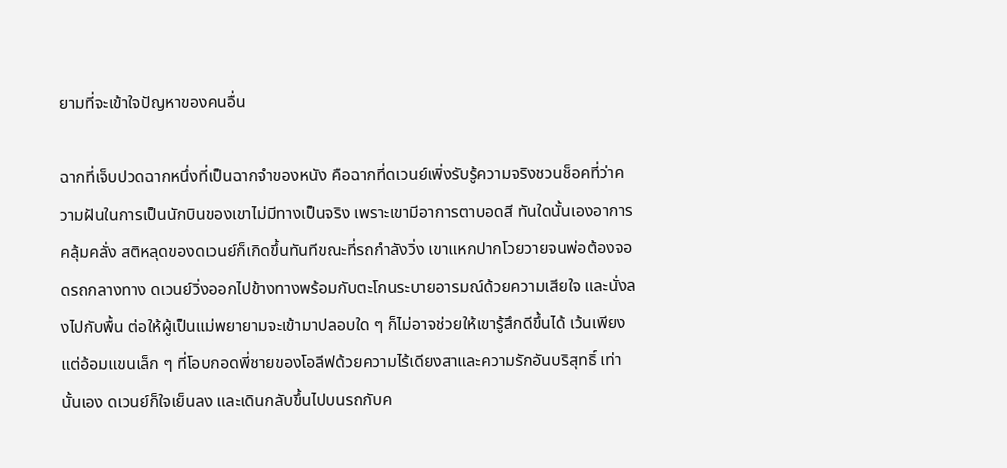ยามที่จะเข้าใจปัญหาของคนอื่น

ฉากที่เจ็บปวดฉากหนึ่งที่เป็นฉากจำของหนัง คือฉากที่ดเวนย์เพิ่งรับรู้ความจริงชวนช็อคที่ว่าความฝันในการเป็นนักบินของเขาไม่มีทางเป็นจริง เพราะเขามีอาการตาบอดสี ทันใดนั้นเองอาการคลุ้มคลั่ง สติหลุดของดเวนย์ก็เกิดขึ้นทันทีขณะที่รถกำลังวิ่ง เขาแหกปากโวยวายจนพ่อต้องจอดรถกลางทาง ดเวนย์วิ่งออกไปข้างทางพร้อมกับตะโกนระบายอารมณ์ด้วยความเสียใจ และนั่งลงไปกับพื้น ต่อให้ผู้เป็นแม่พยายามจะเข้ามาปลอบใด ๆ ก็ไม่อาจช่วยให้เขารู้สึกดีขึ้นได้ เว้นเพียงแต่อ้อมแขนเล็ก ๆ ที่โอบกอดพี่ชายของโอลีฟด้วยความไร้เดียงสาและความรักอันบริสุทธิ์ เท่านั้นเอง ดเวนย์ก็ใจเย็นลง และเดินกลับขึ้นไปบนรถกับค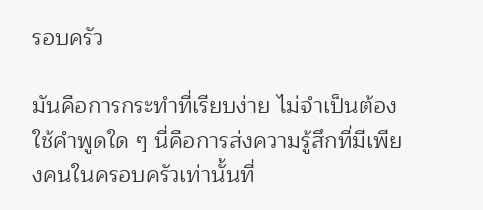รอบครัว

มันคือการกระทำที่เรียบง่าย ไม่จำเป็นต้องใช้คำพูดใด ๆ นี่คือการส่งความรู้สึกที่มีเพียงคนในครอบครัวเท่านั้นที่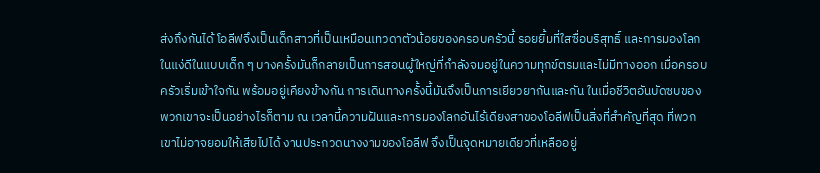ส่งถึงกันได้ โอลีฟจึงเป็นเด็กสาวที่เป็นเหมือนเทวดาตัวน้อยของครอบครัวนี้ รอยยิ้มที่ใสซื่อบริสุทธิ์ และการมองโลกในแง่ดีในแบบเด็ก ๆ บางครั้งมันก็กลายเป็นการสอนผู้ใหญ่ที่กำลังจมอยู่ในความทุกข์ตรมและไม่มีทางออก เมื่อครอบครัวเริ่มเข้าใจกัน พร้อมอยู่เคียงข้างกัน การเดินทางครั้งนี้มันจึงเป็นการเยียวยากันและกัน ในเมื่อชีวิตอันบัดซบของพวกเขาจะเป็นอย่างไรก็ตาม ณ เวลานี้ความฝันและการมองโลกอันไร้เดียงสาของโอลีฟเป็นสิ่งที่สำคัญที่สุด ที่พวกเขาไม่อาจยอมให้เสียไปได้ งานประกวดนางงามของโอลีฟ จึงเป็นจุดหมายเดียวที่เหลืออยู่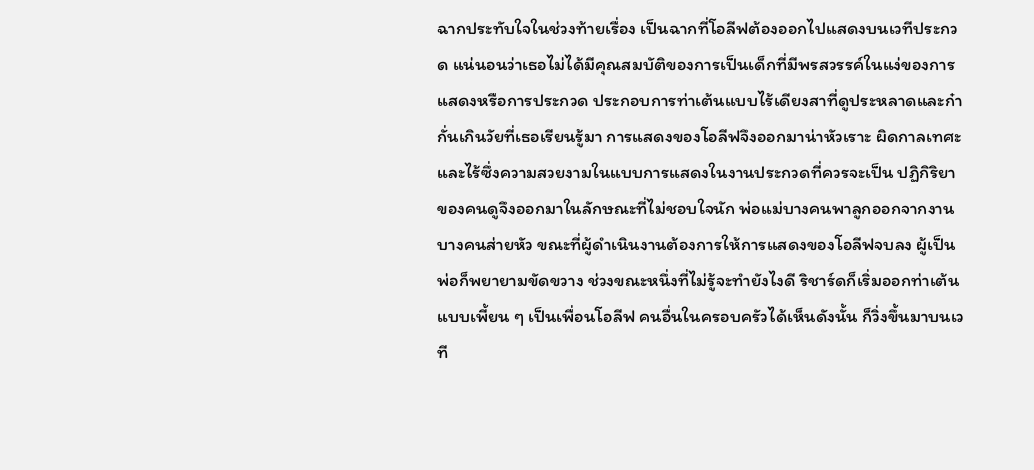ฉากประทับใจในช่วงท้ายเรื่อง เป็นฉากที่โอลีฟต้องออกไปแสดงบนเวทีประกวด แน่นอนว่าเธอไม่ได้มีคุณสมบัติของการเป็นเด็กที่มีพรสวรรค์ในแง่ของการแสดงหรือการประกวด ประกอบการท่าเต้นแบบไร้เดียงสาที่ดูประหลาดและก๋ากั่นเกินวัยที่เธอเรียนรู้มา การแสดงของโอลีฟจึงออกมาน่าหัวเราะ ผิดกาลเทศะ และไร้ซึ่งความสวยงามในแบบการแสดงในงานประกวดที่ควรจะเป็น ปฏิกิริยาของคนดูจึงออกมาในลักษณะที่ไม่ชอบใจนัก พ่อแม่บางคนพาลูกออกจากงาน บางคนส่ายหัว ขณะที่ผู้ดำเนินงานต้องการให้การแสดงของโอลีฟจบลง ผู้เป็นพ่อก็พยายามขัดขวาง ช่วงขณะหนึ่งที่ไม่รู้จะทำยังไงดี ริชาร์ดก็เริ่มออกท่าเต้นแบบเพี้ยน ๆ เป็นเพื่อนโอลีฟ คนอื่นในครอบครัวได้เห็นดังนั้น ก็วิ่งขึ้นมาบนเวที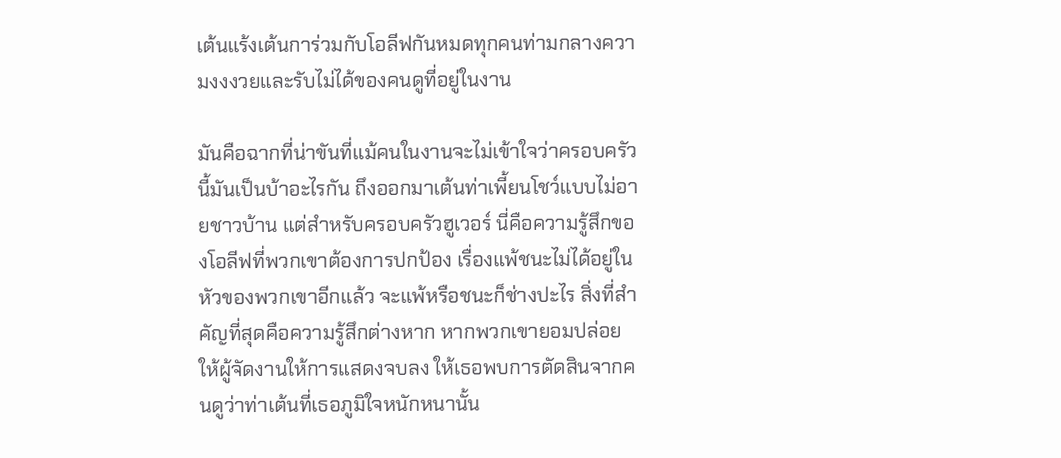เต้นแร้งเต้นการ่วมกับโอลีฟกันหมดทุกคนท่ามกลางความงงงวยและรับไม่ได้ของคนดูที่อยู่ในงาน

มันคือฉากที่น่าขันที่แม้คนในงานจะไม่เข้าใจว่าครอบครัวนี้มันเป็นบ้าอะไรกัน ถึงออกมาเต้นท่าเพี้ยนโชว์แบบไม่อายชาวบ้าน แต่สำหรับครอบครัวฮูเวอร์ นี่คือความรู้สึกของโอลีฟที่พวกเขาต้องการปกป้อง เรื่องแพ้ชนะไม่ได้อยู่ในหัวของพวกเขาอีกแล้ว จะแพ้หรือชนะก็ช่างปะไร สิ่งที่สำคัญที่สุดคือความรู้สึกต่างหาก หากพวกเขายอมปล่อยให้ผู้จัดงานให้การแสดงจบลง ให้เธอพบการตัดสินจากคนดูว่าท่าเต้นที่เธอภูมิใจหนักหนานั้น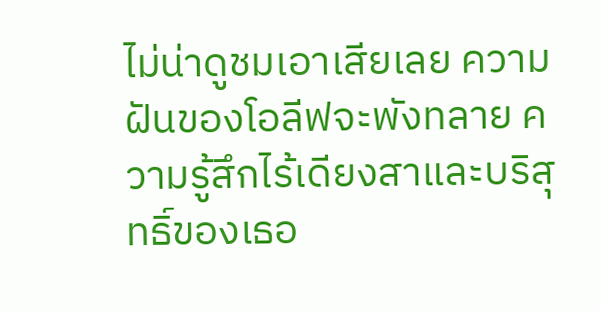ไม่น่าดูชมเอาเสียเลย ความฝันของโอลีฟจะพังทลาย ความรู้สึกไร้เดียงสาและบริสุทธิ์ของเธอ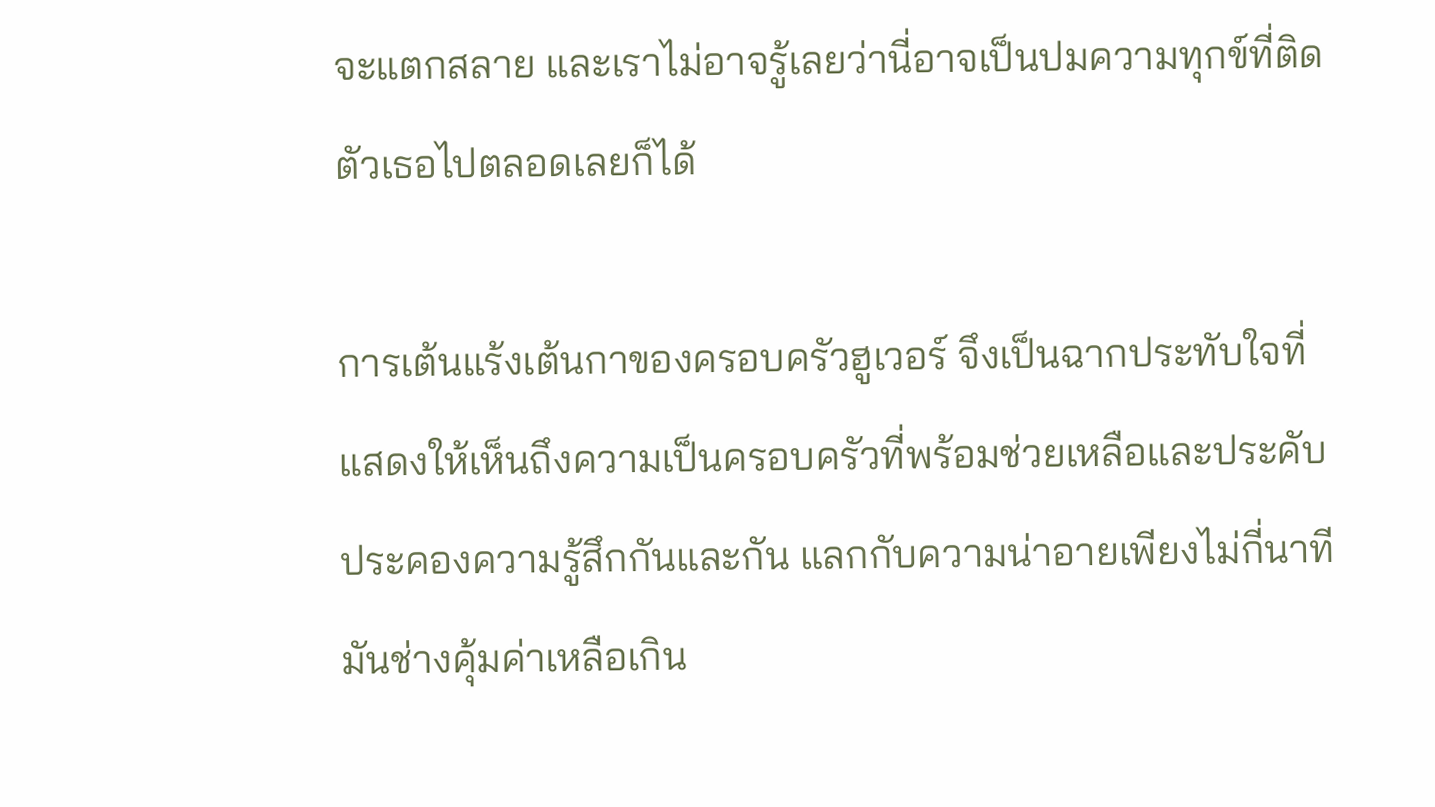จะแตกสลาย และเราไม่อาจรู้เลยว่านี่อาจเป็นปมความทุกข์ที่ติดตัวเธอไปตลอดเลยก็ได้

การเต้นแร้งเต้นกาของครอบครัวฮูเวอร์ จึงเป็นฉากประทับใจที่แสดงให้เห็นถึงความเป็นครอบครัวที่พร้อมช่วยเหลือและประคับประคองความรู้สึกกันและกัน แลกกับความน่าอายเพียงไม่กี่นาที มันช่างคุ้มค่าเหลือเกิน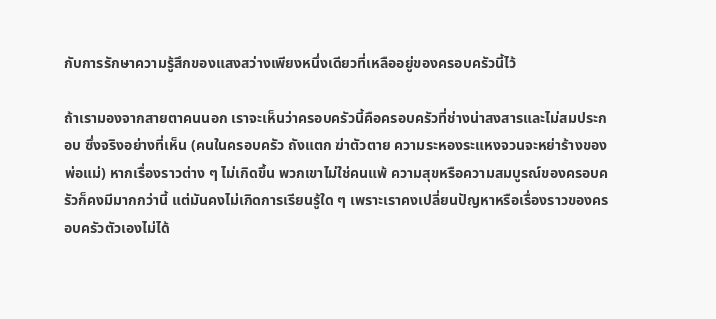กับการรักษาความรู้สึกของแสงสว่างเพียงหนึ่งเดียวที่เหลืออยู่ของครอบครัวนี้ไว้

ถ้าเรามองจากสายตาคนนอก เราจะเห็นว่าครอบครัวนี้คือครอบครัวที่ช่างน่าสงสารและไม่สมประกอบ ซึ่งจริงอย่างที่เห็น (คนในครอบครัว ถังแตก ฆ่าตัวตาย ความระหองระแหงจวนจะหย่าร้างของพ่อแม่) หากเรื่องราวต่าง ๆ ไม่เกิดขึ้น พวกเขาไม่ใช่คนแพ้ ความสุขหรือความสมบูรณ์ของครอบครัวก็คงมีมากกว่านี้ แต่มันคงไม่เกิดการเรียนรู้ใด ๆ เพราะเราคงเปลี่ยนปัญหาหรือเรื่องราวของครอบครัวตัวเองไม่ได้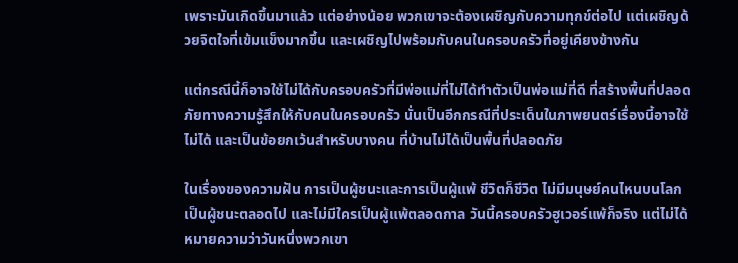เพราะมันเกิดขึ้นมาแล้ว แต่อย่างน้อย พวกเขาจะต้องเผชิญกับความทุกข์ต่อไป แต่เผชิญด้วยจิตใจที่เข้มแข็งมากขึ้น และเผชิญไปพร้อมกับคนในครอบครัวที่อยู่เคียงข้างกัน

แต่กรณีนี้ก็อาจใช้ไม่ได้กับครอบครัวที่มีพ่อแม่ที่ไม่ได้ทำตัวเป็นพ่อแม่ที่ดี ที่สร้างพื้นที่ปลอดภัยทางความรู้สึกให้กับคนในครอบครัว นั่นเป็นอีกกรณีที่ประเด็นในภาพยนตร์เรื่องนี้อาจใช้ไม่ได้ และเป็นข้อยกเว้นสำหรับบางคน ที่บ้านไม่ได้เป็นพื้นที่ปลอดภัย

ในเรื่องของความฝัน การเป็นผู้ชนะและการเป็นผู้แพ้ ชีวิตก็ชีวิต ไม่มีมนุษย์คนไหนบนโลกเป็นผู้ชนะตลอดไป และไม่มีใครเป็นผู้แพ้ตลอดกาล วันนี้ครอบครัวฮูเวอร์แพ้ก็จริง แต่ไม่ได้หมายความว่าวันหนึ่งพวกเขา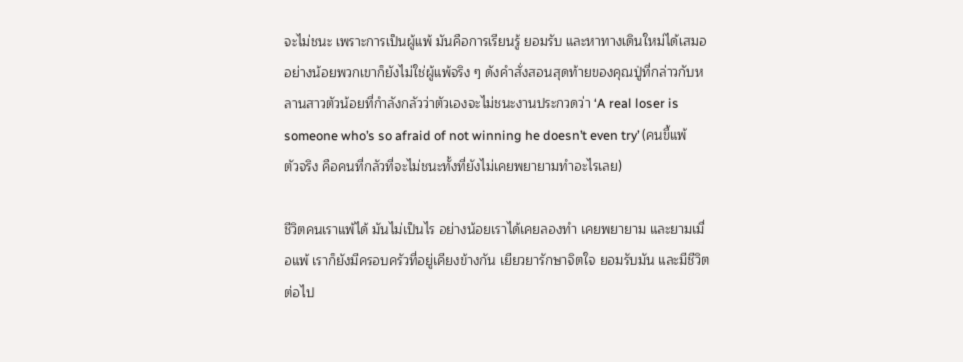จะไม่ชนะ เพราะการเป็นผู้แพ้ มันคือการเรียนรู้ ยอมรับ และหาทางเดินใหม่ได้เสมอ อย่างน้อยพวกเขาก็ยังไม่ใช่ผู้แพ้จริง ๆ ดังคำสั่งสอนสุดท้ายของคุณปู่ที่กล่าวกับหลานสาวตัวน้อยที่กำลังกลัวว่าตัวเองจะไม่ชนะงานประกวดว่า ‘A real loser is someone who’s so afraid of not winning he doesn’t even try’ (คนขี้แพ้ตัวจริง คือคนที่กลัวที่จะไม่ชนะทั้งที่ยังไม่เคยพยายามทำอะไรเลย)

ชีวิตคนเราแพ้ได้ มันไม่เป็นไร อย่างน้อยเราได้เคยลองทำ เคยพยายาม และยามเมื่อแพ้ เราก็ยังมีครอบครัวที่อยู่เคียงข้างกัน เยียวยารักษาจิตใจ ยอมรับมัน และมีชีวิตต่อไป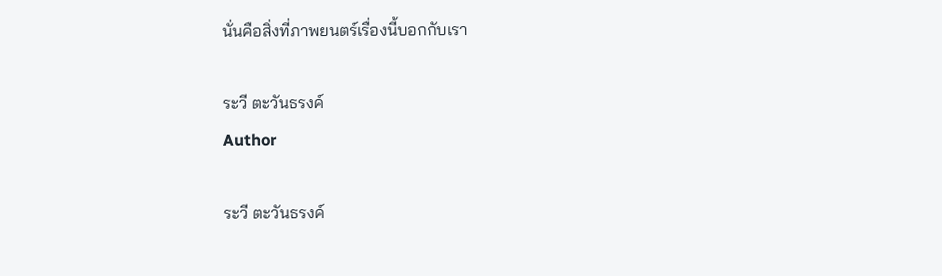นั่นคือสิ่งที่ภาพยนตร์เรื่องนี้บอกกับเรา

ระวี ตะวันธรงค์
Author

ระวี ตะวันธรงค์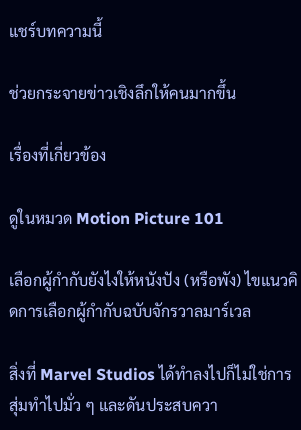แชร์บทความนี้

ช่วยกระจายข่าวเชิงลึกให้คนมากขึ้น

เรื่องที่เกี่ยวข้อง

ดูในหมวด Motion Picture 101

เลือกผู้กำกับยังไงให้หนังปัง (หรือพัง) ไขแนวคิดการเลือกผู้กำกับฉบับจักรวาลมาร์เวล

สิ่งที่ Marvel Studios ได้ทำลงไปก็ไม่ใช่การสุ่มทำไปมั่ว ๆ และดันประสบควา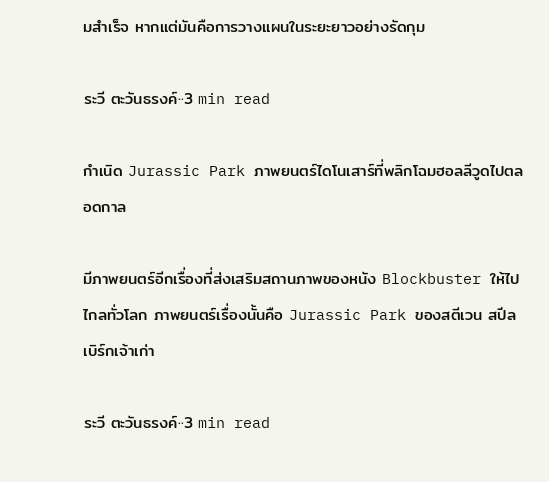มสำเร็จ หากแต่มันคือการวางแผนในระยะยาวอย่างรัดกุม

ระวี ตะวันธรงค์··3 min read

กำเนิด Jurassic Park ภาพยนตร์ไดโนเสาร์ที่พลิกโฉมฮอลลีวูดไปตลอดกาล

มีภาพยนตร์อีกเรื่องที่ส่งเสริมสถานภาพของหนัง Blockbuster ให้ไปไกลทั่วโลก ภาพยนตร์เรื่องนั้นคือ Jurassic Park ของสตีเวน สปีลเบิร์กเจ้าเก่า

ระวี ตะวันธรงค์··3 min read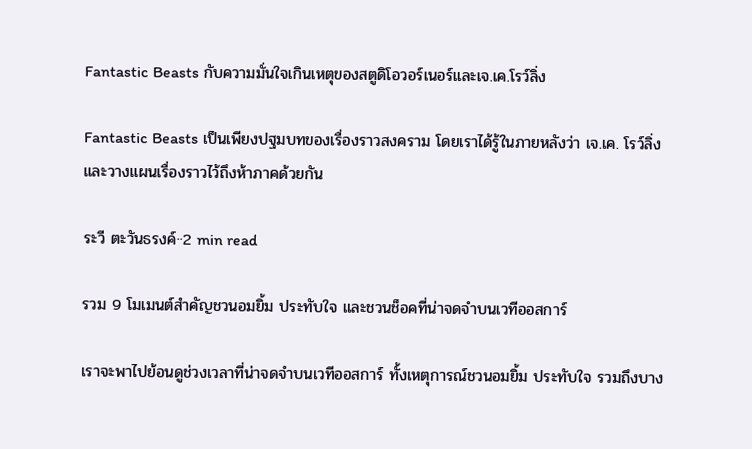Fantastic Beasts กับความมั่นใจเกินเหตุของสตูดิโอวอร์เนอร์และเจ.เค.โรว์ลิ่ง

Fantastic Beasts เป็นเพียงปฐมบทของเรื่องราวสงคราม โดยเราได้รู้ในภายหลังว่า เจ.เค. โรว์ลิ่งและวางแผนเรื่องราวไว้ถึงห้าภาคด้วยกัน

ระวี ตะวันธรงค์··2 min read

รวม 9 โมเมนต์สำคัญชวนอมยิ้ม ประทับใจ และชวนช็อคที่น่าจดจำบนเวทีออสการ์

เราจะพาไปย้อนดูช่วงเวลาที่น่าจดจำบนเวทีออสการ์ ทั้งเหตุการณ์ชวนอมยิ้ม ประทับใจ รวมถึงบาง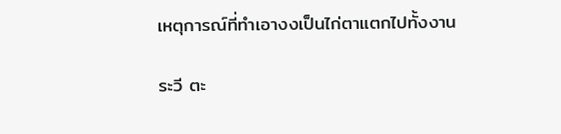เหตุการณ์ที่ทำเอางงเป็นไก่ตาแตกไปทั้งงาน

ระวี ตะ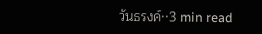วันธรงค์··3 min read